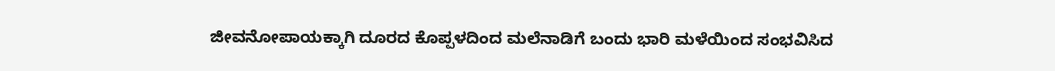ಜೀವನೋಪಾಯಕ್ಕಾಗಿ ದೂರದ ಕೊಪ್ಪಳದಿಂದ ಮಲೆನಾಡಿಗೆ ಬಂದು ಭಾರಿ ಮಳೆಯಿಂದ ಸಂಭವಿಸಿದ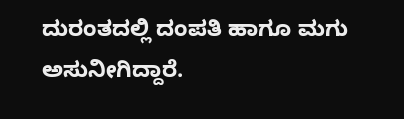ದುರಂತದಲ್ಲಿ ದಂಪತಿ ಹಾಗೂ ಮಗು ಅಸುನೀಗಿದ್ದಾರೆ.